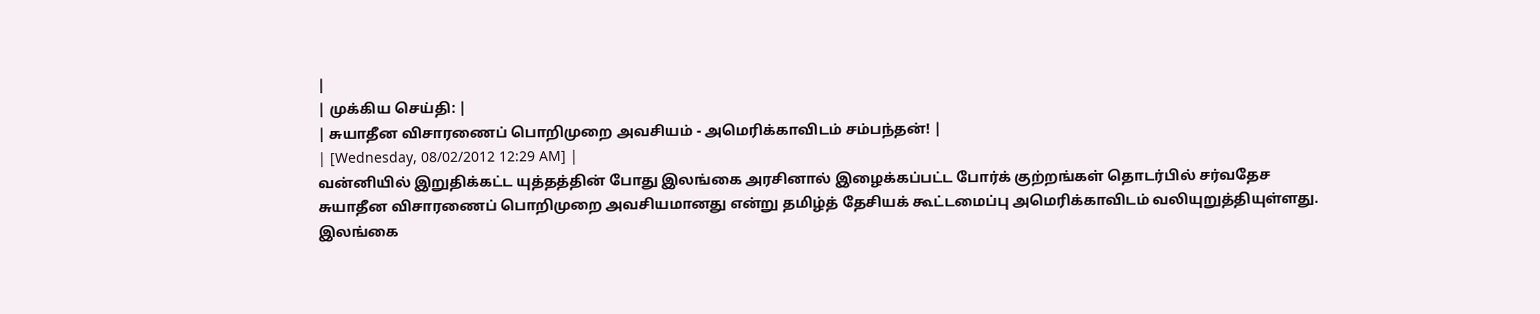|
| முக்கிய செய்தி: |
| சுயாதீன விசாரணைப் பொறிமுறை அவசியம் - அமெரிக்காவிடம் சம்பந்தன்! |
| [Wednesday, 08/02/2012 12:29 AM] |
வன்னியில் இறுதிக்கட்ட யுத்தத்தின் போது இலங்கை அரசினால் இழைக்கப்பட்ட போர்க் குற்றங்கள் தொடர்பில் சர்வதேச சுயாதீன விசாரணைப் பொறிமுறை அவசியமானது என்று தமிழ்த் தேசியக் கூட்டமைப்பு அமெரிக்காவிடம் வலியுறுத்தியுள்ளது.
இலங்கை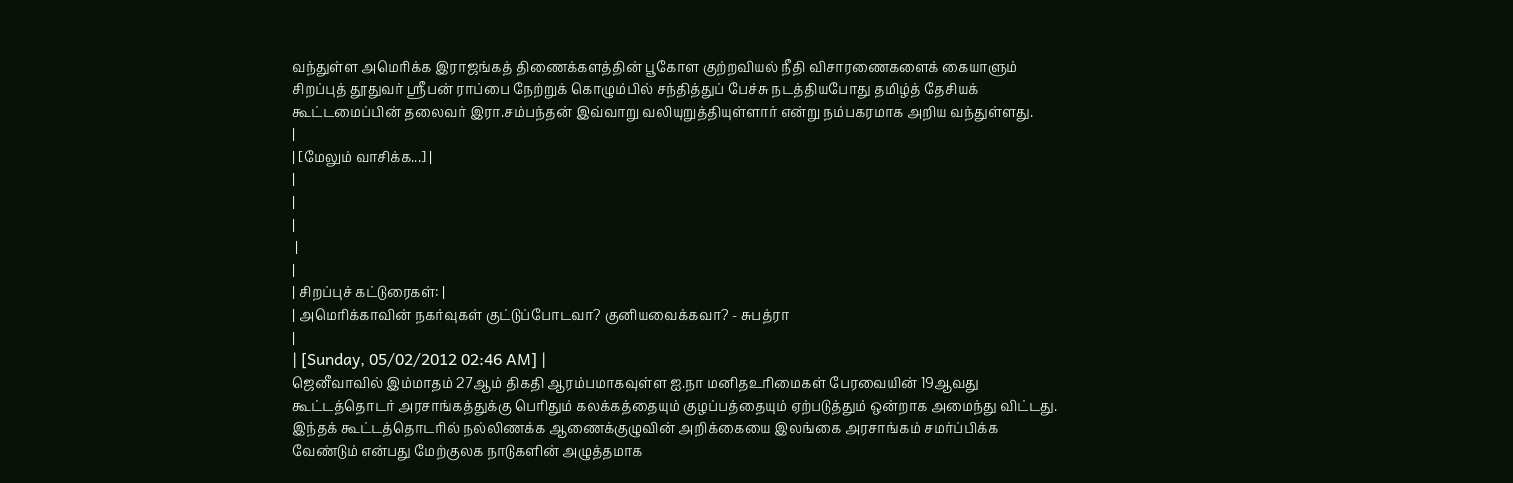வந்துள்ள அமெரிக்க இராஜங்கத் திணைக்களத்தின் பூகோள குற்றவியல் நீதி விசாரணைகளைக் கையாளும் சிறப்புத் தூதுவர் ஸ்ரீபன் ராப்பை நேற்றுக் கொழும்பில் சந்தித்துப் பேச்சு நடத்தியபோது தமிழ்த் தேசியக் கூட்டமைப்பின் தலைவர் இரா.சம்பந்தன் இவ்வாறு வலியுறுத்தியுள்ளார் என்று நம்பகரமாக அறிய வந்துள்ளது.
|
| [மேலும் வாசிக்க...] |
|
|
|
 |
|
| சிறப்புச் கட்டுரைகள்: |
| அமெரிக்காவின் நகர்வுகள் குட்டுப்போடவா? குனியவைக்கவா? - சுபத்ரா
|
| [Sunday, 05/02/2012 02:46 AM] |
ஜெனீவாவில் இம்மாதம் 27ஆம் திகதி ஆரம்பமாகவுள்ள ஐ.நா மனிதஉரிமைகள் பேரவையின் 19ஆவது கூட்டத்தொடர் அரசாங்கத்துக்கு பெரிதும் கலக்கத்தையும் குழப்பத்தையும் ஏற்படுத்தும் ஒன்றாக அமைந்து விட்டது. இந்தக் கூட்டத்தொடரில் நல்லிணக்க ஆணைக்குழுவின் அறிக்கையை இலங்கை அரசாங்கம் சமர்ப்பிக்க வேண்டும் என்பது மேற்குலக நாடுகளின் அழுத்தமாக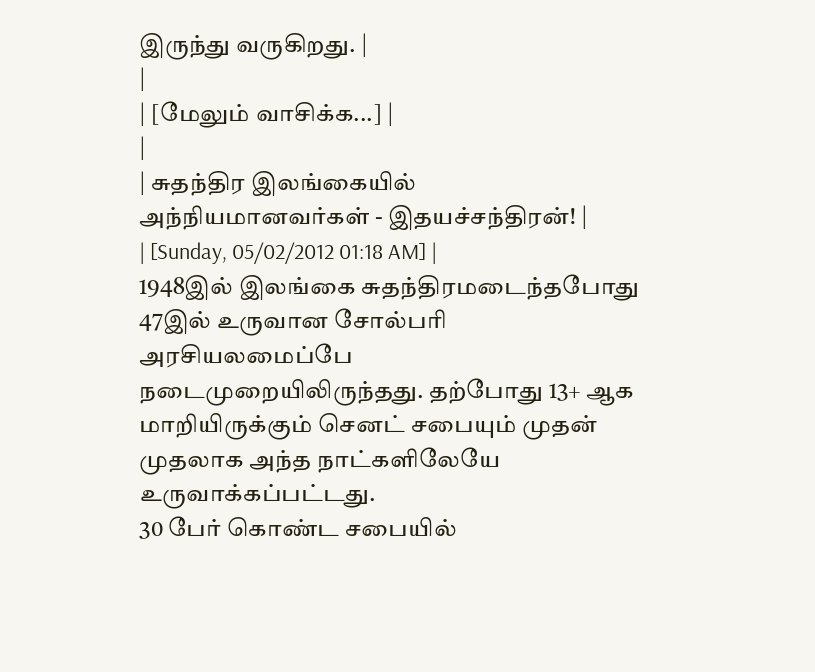இருந்து வருகிறது. |
|
| [மேலும் வாசிக்க...] |
|
| சுதந்திர இலங்கையில் அந்நியமானவர்கள் - இதயச்சந்திரன்! |
| [Sunday, 05/02/2012 01:18 AM] |
1948இல் இலங்கை சுதந்திரமடைந்தபோது 47இல் உருவான சோல்பரி அரசியலமைப்பே நடைமுறையிலிருந்தது. தற்போது 13+ ஆக மாறியிருக்கும் செனட் சபையும் முதன் முதலாக அந்த நாட்களிலேயே உருவாக்கப்பட்டது.
30 பேர் கொண்ட சபையில்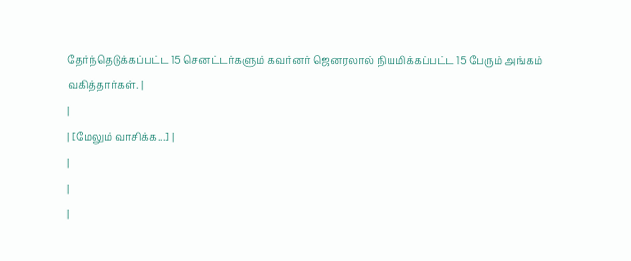தேர்ந்தெடுக்கப்பட்ட 15 செனட்டர்களும் கவர்னர் ஜெனரலால் நியமிக்கப்பட்ட 15 பேரும் அங்கம் வகித்தார்கள். |
|
| [மேலும் வாசிக்க...] |
|
|
|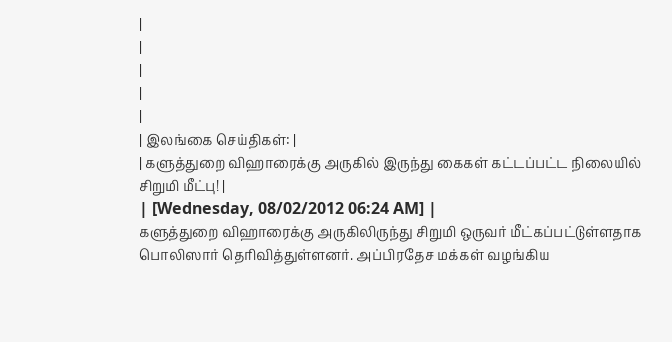|
|
|
|
|
| இலங்கை செய்திகள்: |
| களுத்துறை விஹாரைக்கு அருகில் இருந்து கைகள் கட்டப்பட்ட நிலையில் சிறுமி மீட்பு! |
| [Wednesday, 08/02/2012 06:24 AM] |
களுத்துறை விஹாரைக்கு அருகிலிருந்து சிறுமி ஒருவர் மீட்கப்பட்டுள்ளதாக பொலிஸார் தெரிவித்துள்ளனர். அப்பிரதேச மக்கள் வழங்கிய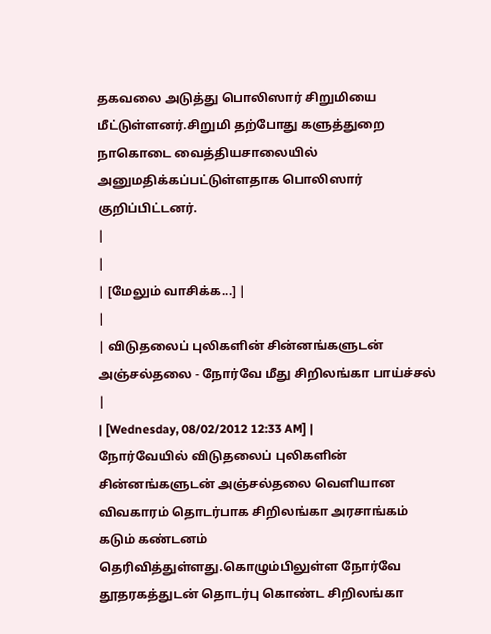தகவலை அடுத்து பொலிஸார் சிறுமியை மீட்டுள்ளனர்.சிறுமி தற்போது களுத்துறை நாகொடை வைத்தியசாலையில் அனுமதிக்கப்பட்டுள்ளதாக பொலிஸார் குறிப்பிட்டனர்.
|
|
| [மேலும் வாசிக்க...] |
|
| விடுதலைப் புலிகளின் சின்னங்களுடன் அஞ்சல்தலை - நோர்வே மீது சிறிலங்கா பாய்ச்சல் |
| [Wednesday, 08/02/2012 12:33 AM] |
நோர்வேயில் விடுதலைப் புலிகளின் சின்னங்களுடன் அஞ்சல்தலை வெளியான விவகாரம் தொடர்பாக சிறிலங்கா அரசாங்கம் கடும் கண்டனம் தெரிவித்துள்ளது.கொழும்பிலுள்ள நோர்வே தூதரகத்துடன் தொடர்பு கொண்ட சிறிலங்கா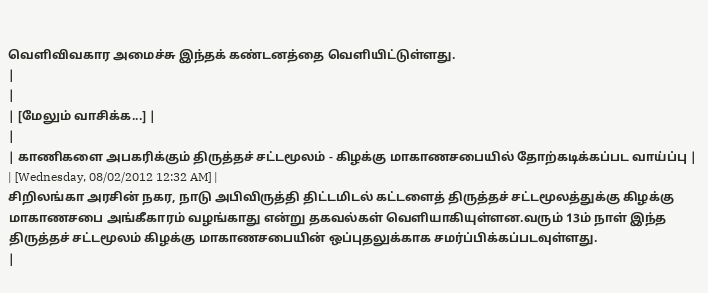வெளிவிவகார அமைச்சு இந்தக் கண்டனத்தை வெளியிட்டுள்ளது.
|
|
| [மேலும் வாசிக்க...] |
|
| காணிகளை அபகரிக்கும் திருத்தச் சட்டமூலம் - கிழக்கு மாகாணசபையில் தோற்கடிக்கப்பட வாய்ப்பு |
| [Wednesday, 08/02/2012 12:32 AM] |
சிறிலங்கா அரசின் நகர, நாடு அபிவிருத்தி திட்டமிடல் கட்டளைத் திருத்தச் சட்டமூலத்துக்கு கிழக்கு மாகாணசபை அங்கீகாரம் வழங்காது என்று தகவல்கள் வெளியாகியுள்ளன.வரும் 13ம் நாள் இந்த திருத்தச் சட்டமூலம் கிழக்கு மாகாணசபையின் ஒப்புதலுக்காக சமர்ப்பிக்கப்படவுள்ளது.
|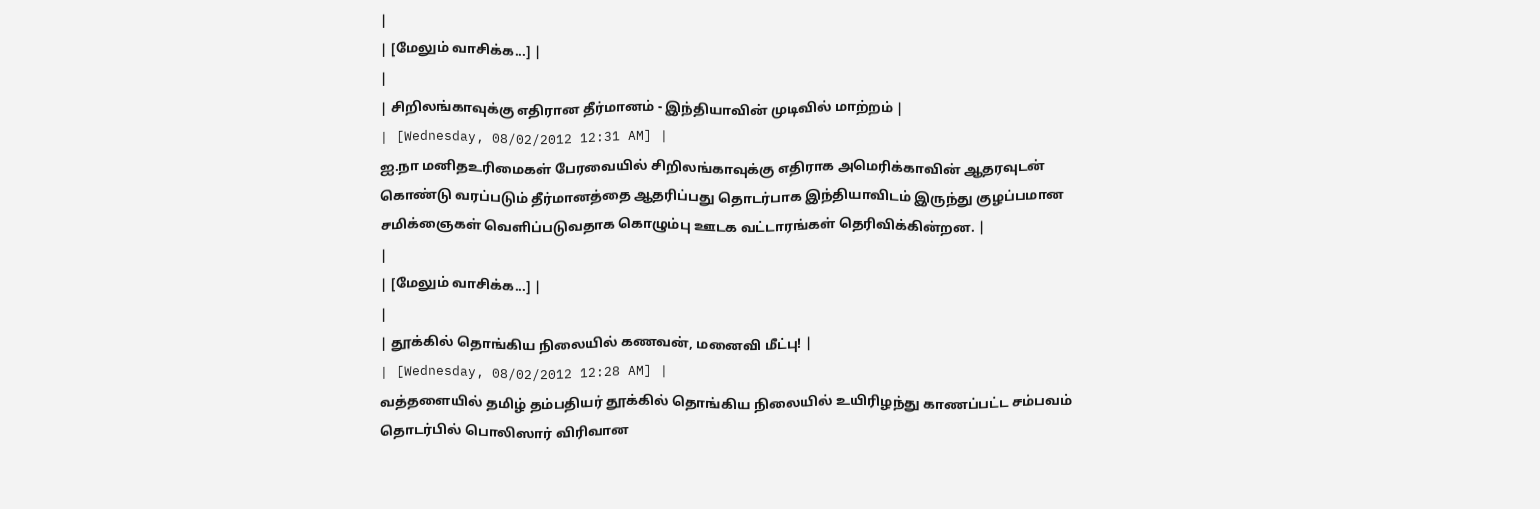|
| [மேலும் வாசிக்க...] |
|
| சிறிலங்காவுக்கு எதிரான தீர்மானம் - இந்தியாவின் முடிவில் மாற்றம் |
| [Wednesday, 08/02/2012 12:31 AM] |
ஐ.நா மனிதஉரிமைகள் பேரவையில் சிறிலங்காவுக்கு எதிராக அமெரிக்காவின் ஆதரவுடன் கொண்டு வரப்படும் தீர்மானத்தை ஆதரிப்பது தொடர்பாக இந்தியாவிடம் இருந்து குழப்பமான சமிக்ஞைகள் வெளிப்படுவதாக கொழும்பு ஊடக வட்டாரங்கள் தெரிவிக்கின்றன. |
|
| [மேலும் வாசிக்க...] |
|
| தூக்கில் தொங்கிய நிலையில் கணவன், மனைவி மீட்பு! |
| [Wednesday, 08/02/2012 12:28 AM] |
வத்தளையில் தமிழ் தம்பதியர் தூக்கில் தொங்கிய நிலையில் உயிரிழந்து காணப்பட்ட சம்பவம் தொடர்பில் பொலிஸார் விரிவான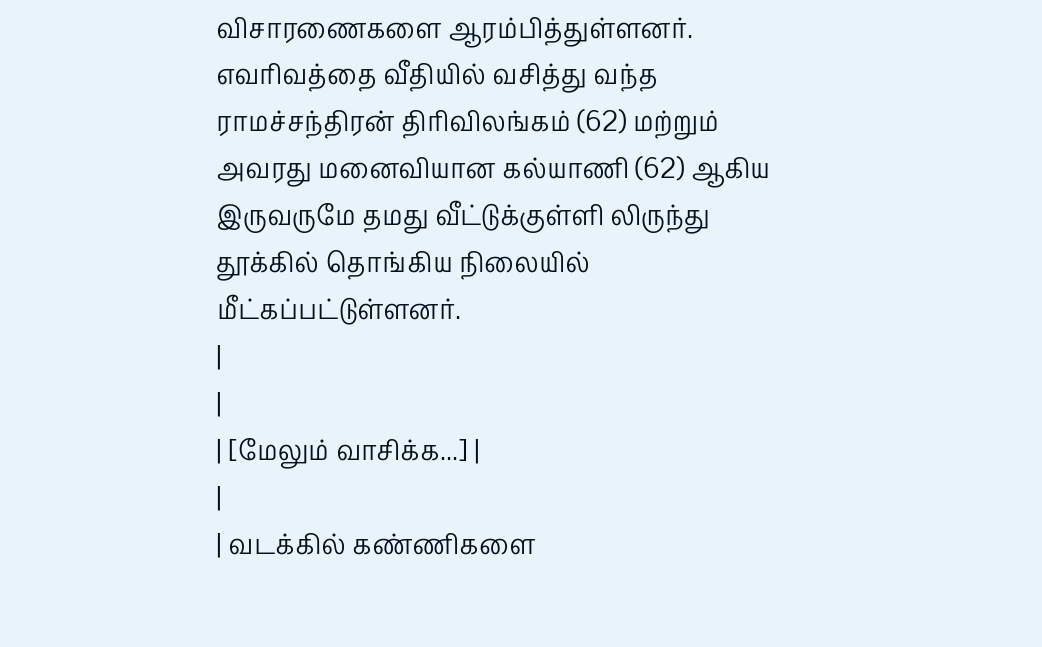விசாரணைகளை ஆரம்பித்துள்ளனர். எவரிவத்தை வீதியில் வசித்து வந்த ராமச்சந்திரன் திரிவிலங்கம் (62) மற்றும் அவரது மனைவியான கல்யாணி (62) ஆகிய இருவருமே தமது வீட்டுக்குள்ளி லிருந்து தூக்கில் தொங்கிய நிலையில் மீட்கப்பட்டுள்ளனர்.
|
|
| [மேலும் வாசிக்க...] |
|
| வடக்கில் கண்ணிகளை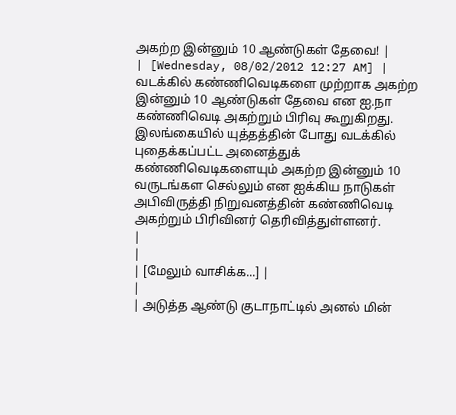அகற்ற இன்னும் 10 ஆண்டுகள் தேவை! |
| [Wednesday, 08/02/2012 12:27 AM] |
வடக்கில் கண்ணிவெடிகளை முற்றாக அகற்ற இன்னும் 10 ஆண்டுகள் தேவை என ஐ.நா கண்ணிவெடி அகற்றும் பிரிவு கூறுகிறது. இலங்கையில் யுத்தத்தின் போது வடக்கில் புதைக்கப்பட்ட அனைத்துக் கண்ணிவெடிகளையும் அகற்ற இன்னும் 10 வருடங்கள செல்லும் என ஐக்கிய நாடுகள் அபிவிருத்தி நிறுவனத்தின் கண்ணிவெடி அகற்றும் பிரிவினர் தெரிவித்துள்ளனர்.
|
|
| [மேலும் வாசிக்க...] |
|
| அடுத்த ஆண்டு குடாநாட்டில் அனல் மின்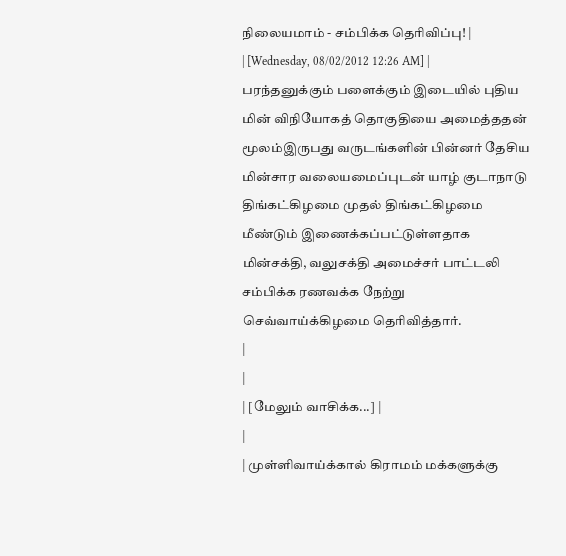நிலையமாம் - சம்பிக்க தெரிவிப்பு! |
| [Wednesday, 08/02/2012 12:26 AM] |
பரந்தனுக்கும் பளைக்கும் இடையில் புதிய மின் விநியோகத் தொகுதியை அமைத்ததன் மூலம்இருபது வருடங்களின் பின்னர் தேசிய மின்சார வலையமைப்புடன் யாழ் குடாநாடு திங்கட்கிழமை முதல் திங்கட்கிழமை மீண்டும் இணைக்கப்பட்டுள்ளதாக மின்சக்தி, வலுசக்தி அமைச்சர் பாட்டலி சம்பிக்க ரணவக்க நேற்று செவ்வாய்க்கிழமை தெரிவித்தார்.
|
|
| [மேலும் வாசிக்க...] |
|
| முள்ளிவாய்க்கால் கிராமம் மக்களுக்கு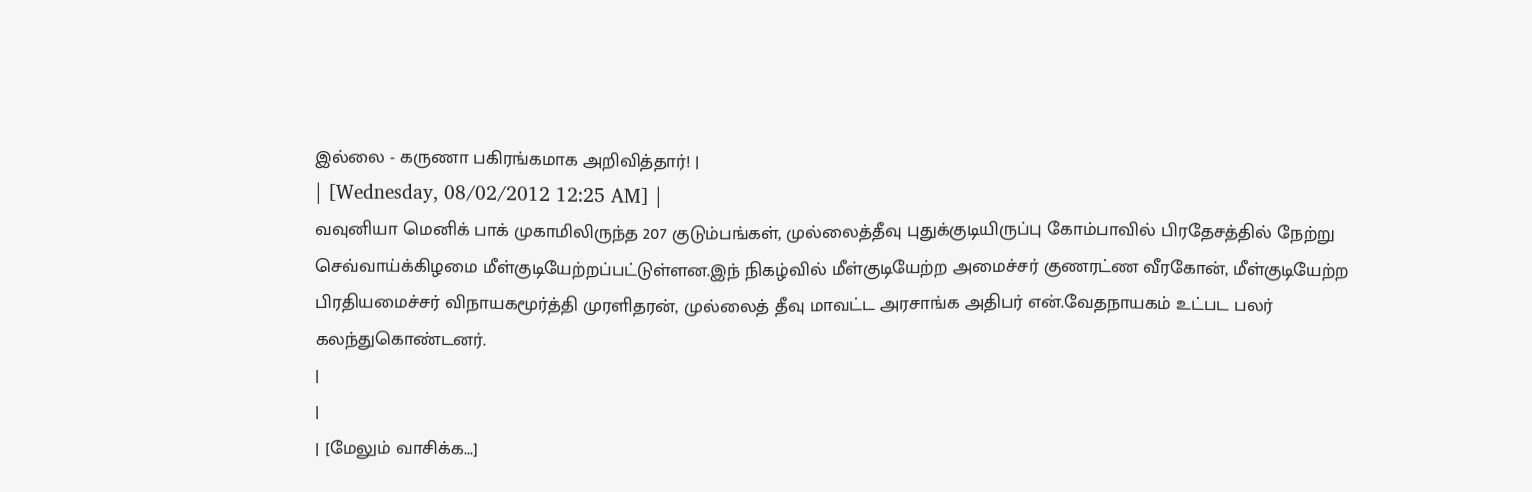இல்லை - கருணா பகிரங்கமாக அறிவித்தார்! |
| [Wednesday, 08/02/2012 12:25 AM] |
வவுனியா மெனிக் பாக் முகாமிலிருந்த 207 குடும்பங்கள், முல்லைத்தீவு புதுக்குடியிருப்பு கோம்பாவில் பிரதேசத்தில் நேற்று செவ்வாய்க்கிழமை மீள்குடியேற்றப்பட்டுள்ளன.இந் நிகழ்வில் மீள்குடியேற்ற அமைச்சர் குணரட்ண வீரகோன், மீள்குடியேற்ற பிரதியமைச்சர் விநாயகமூர்த்தி முரளிதரன், முல்லைத் தீவு மாவட்ட அரசாங்க அதிபர் என்.வேதநாயகம் உட்பட பலர் கலந்துகொண்டனர்.
|
|
| [மேலும் வாசிக்க...]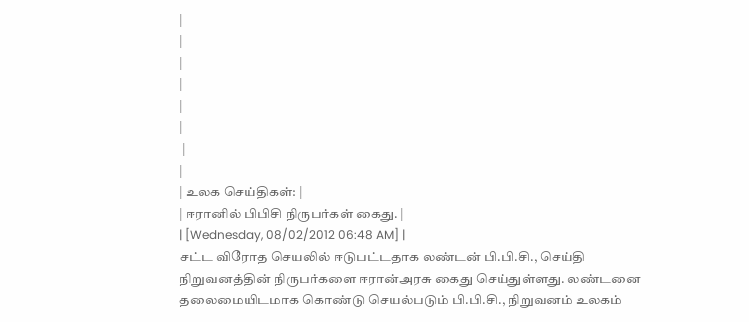|
|
|
|
|
|
 |
|
| உலக செய்திகள்: |
| ஈரானில் பிபிசி நிருபர்கள் கைது. |
| [Wednesday, 08/02/2012 06:48 AM] |
சட்ட விரோத செயலில் ஈடுபட்டதாக லண்டன் பி.பி.சி., செய்தி நிறுவனத்தின் நிருபர்களை ஈரான்அரசு கைது செய்துள்ளது. லண்டனை தலைமையிடமாக கொண்டு செயல்படும் பி.பி.சி., நிறுவனம் உலகம்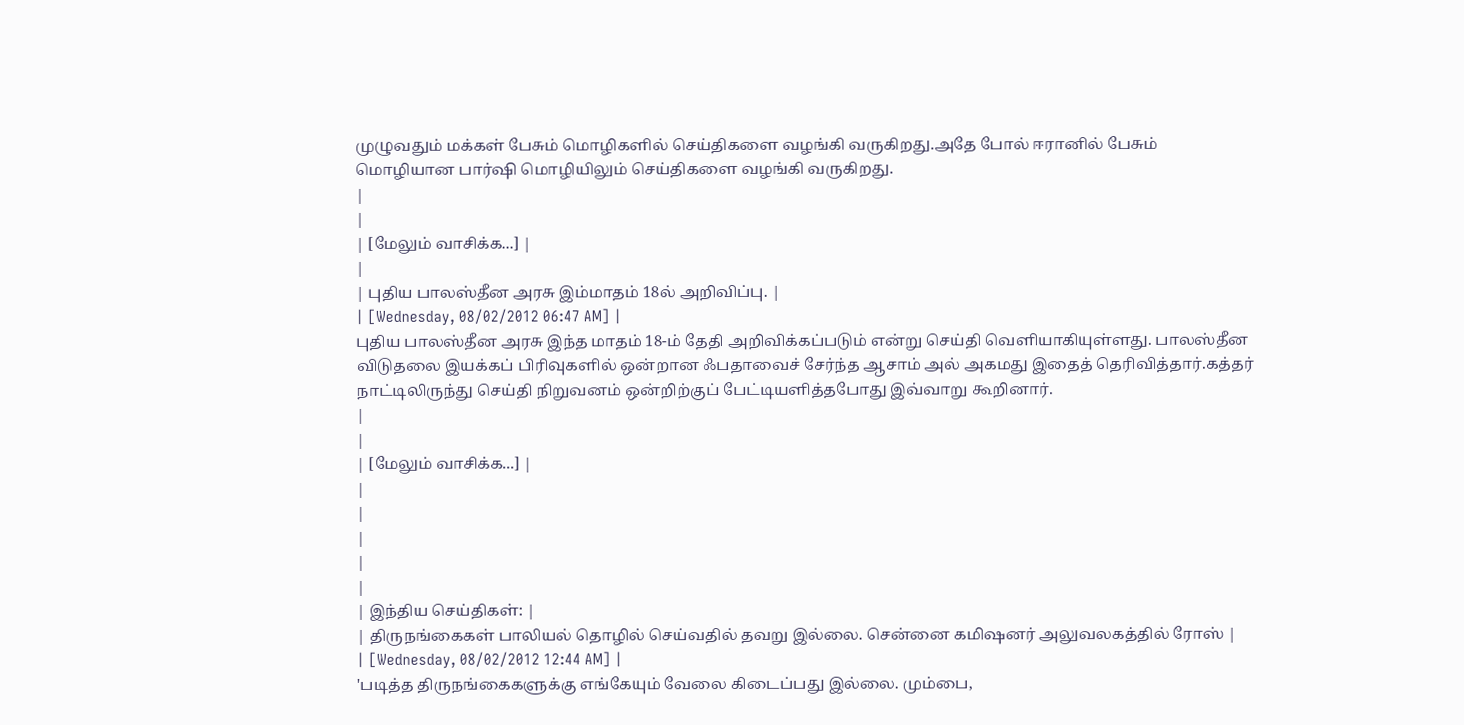முழுவதும் மக்கள் பேசும் மொழிகளில் செய்திகளை வழங்கி வருகிறது.அதே போல் ஈரானில் பேசும் மொழியான பார்ஷி மொழியிலும் செய்திகளை வழங்கி வருகிறது.
|
|
| [மேலும் வாசிக்க...] |
|
| புதிய பாலஸ்தீன அரசு இம்மாதம் 18ல் அறிவிப்பு. |
| [Wednesday, 08/02/2012 06:47 AM] |
புதிய பாலஸ்தீன அரசு இந்த மாதம் 18-ம் தேதி அறிவிக்கப்படும் என்று செய்தி வெளியாகியுள்ளது. பாலஸ்தீன விடுதலை இயக்கப் பிரிவுகளில் ஒன்றான ஃபதாவைச் சேர்ந்த ஆசாம் அல் அகமது இதைத் தெரிவித்தார்.கத்தர் நாட்டிலிருந்து செய்தி நிறுவனம் ஒன்றிற்குப் பேட்டியளித்தபோது இவ்வாறு கூறினார்.
|
|
| [மேலும் வாசிக்க...] |
|
|
|
|
|
| இந்திய செய்திகள்: |
| திருநங்கைகள் பாலியல் தொழில் செய்வதில் தவறு இல்லை. சென்னை கமிஷனர் அலுவலகத்தில் ரோஸ் |
| [Wednesday, 08/02/2012 12:44 AM] |
'படித்த திருநங்கைகளுக்கு எங்கேயும் வேலை கிடைப்பது இல்லை. மும்பை,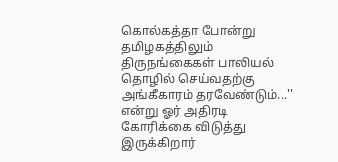கொல்கத்தா போன்று தமிழகத்திலும் திருநங்கைகள் பாலியல் தொழில் செய்வதற்கு அங்கீகாரம் தரவேண்டும்...'' என்று ஓர் அதிரடி கோரிக்கை விடுத்து இருக்கிறார்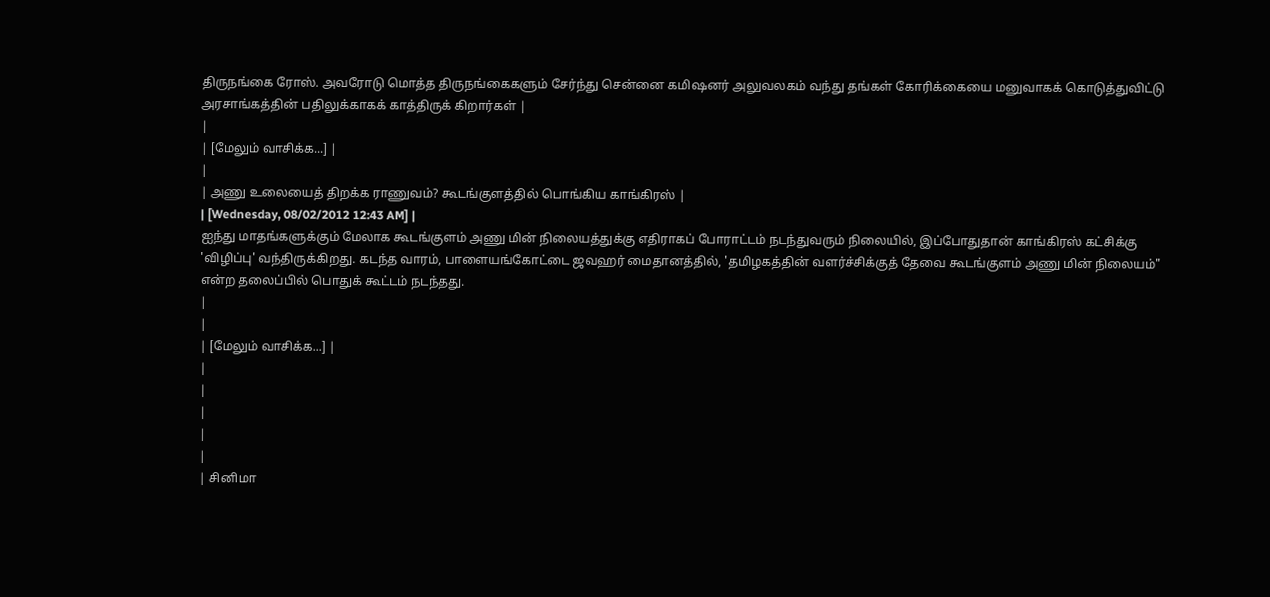திருநங்கை ரோஸ். அவரோடு மொத்த திருநங்கைகளும் சேர்ந்து சென்னை கமிஷனர் அலுவலகம் வந்து தங்கள் கோரிக்கையை மனுவாகக் கொடுத்துவிட்டு அரசாங்கத்தின் பதிலுக்காகக் காத்திருக் கிறார்கள் |
|
| [மேலும் வாசிக்க...] |
|
| அணு உலையைத் திறக்க ராணுவம்? கூடங்குளத்தில் பொங்கிய காங்கிரஸ் |
| [Wednesday, 08/02/2012 12:43 AM] |
ஐந்து மாதங்களுக்கும் மேலாக கூடங்குளம் அணு மின் நிலையத்துக்கு எதிராகப் போராட்டம் நடந்துவரும் நிலையில், இப்போதுதான் காங்கிரஸ் கட்சிக்கு 'விழிப்பு' வந்திருக்கிறது. கடந்த வாரம், பாளையங்கோட்டை ஜவஹர் மைதானத்தில், 'தமிழகத்தின் வளர்ச்சிக்குத் தேவை கூடங்குளம் அணு மின் நிலையம்" என்ற தலைப்பில் பொதுக் கூட்டம் நடந்தது.
|
|
| [மேலும் வாசிக்க...] |
|
|
|
|
|
| சினிமா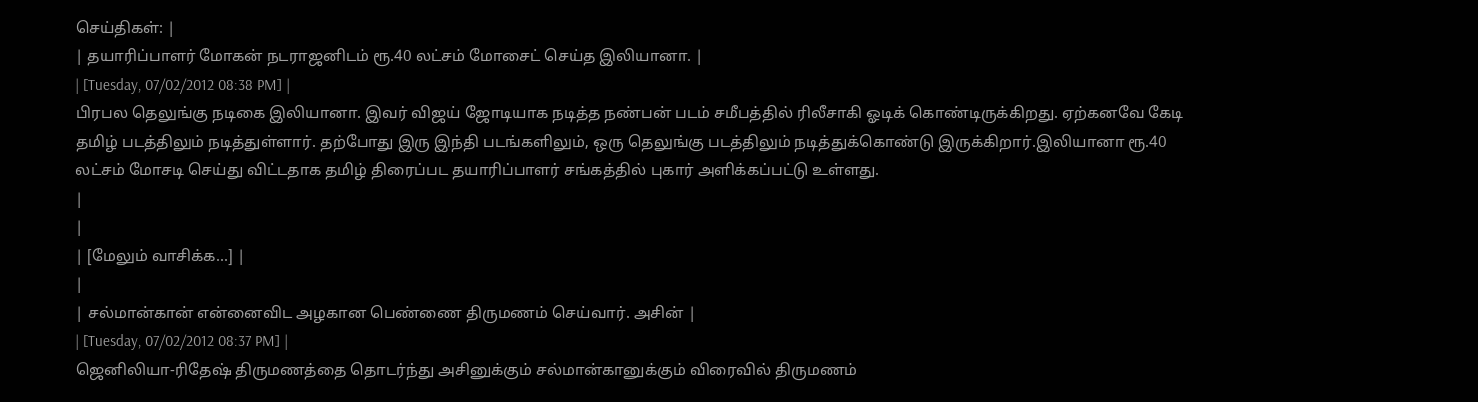செய்திகள்: |
| தயாரிப்பாளர் மோகன் நடராஜனிடம் ரூ.40 லட்சம் மோசைட் செய்த இலியானா. |
| [Tuesday, 07/02/2012 08:38 PM] |
பிரபல தெலுங்கு நடிகை இலியானா. இவர் விஜய் ஜோடியாக நடித்த நண்பன் படம் சமீபத்தில் ரிலீசாகி ஓடிக் கொண்டிருக்கிறது. ஏற்கனவே கேடி தமிழ் படத்திலும் நடித்துள்ளார். தற்போது இரு இந்தி படங்களிலும், ஒரு தெலுங்கு படத்திலும் நடித்துக்கொண்டு இருக்கிறார்.இலியானா ரூ.40 லட்சம் மோசடி செய்து விட்டதாக தமிழ் திரைப்பட தயாரிப்பாளர் சங்கத்தில் புகார் அளிக்கப்பட்டு உள்ளது.
|
|
| [மேலும் வாசிக்க...] |
|
| சல்மான்கான் என்னைவிட அழகான பெண்ணை திருமணம் செய்வார். அசின் |
| [Tuesday, 07/02/2012 08:37 PM] |
ஜெனிலியா-ரிதேஷ் திருமணத்தை தொடர்ந்து அசினுக்கும் சல்மான்கானுக்கும் விரைவில் திருமணம்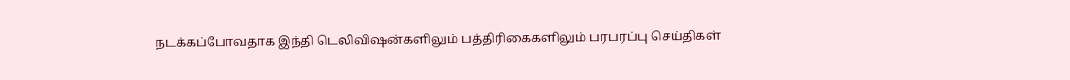நடக்கப்போவதாக இந்தி டெலிவிஷன்களிலும் பத்திரிகைகளிலும் பரபரப்பு செய்திகள்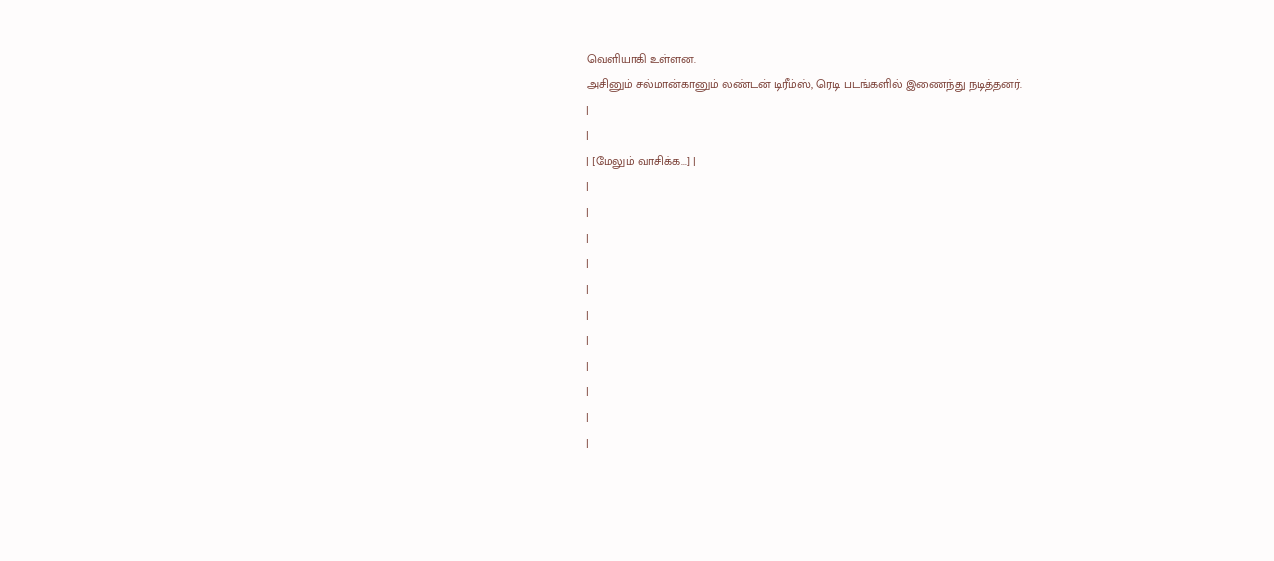வெளியாகி உள்ளன.
அசினும் சல்மான்கானும் லண்டன் டிரீம்ஸ், ரெடி படங்களில் இணைந்து நடித்தனர்.
|
|
| [மேலும் வாசிக்க...] |
|
|
|
|
|
|
|
|
|
|
|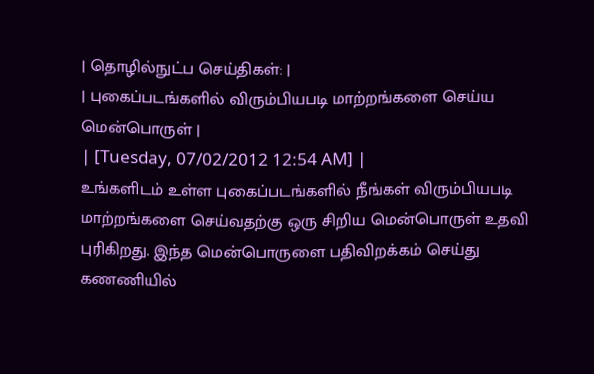| தொழில்நுட்ப செய்திகள்: |
| புகைப்படங்களில் விரும்பியபடி மாற்றங்களை செய்ய மென்பொருள் |
| [Tuesday, 07/02/2012 12:54 AM] |
உங்களிடம் உள்ள புகைப்படங்களில் நீங்கள் விரும்பியபடி மாற்றங்களை செய்வதற்கு ஒரு சிறிய மென்பொருள் உதவி புரிகிறது. இந்த மென்பொருளை பதிவிறக்கம் செய்து கணணியில்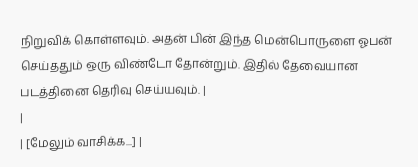நிறுவிக் கொள்ளவும். அதன் பின் இந்த மென்பொருளை ஓபன் செய்ததும் ஒரு விண்டோ தோன்றும். இதில் தேவையான படத்தினை தெரிவு செய்யவும். |
|
| [மேலும் வாசிக்க...] |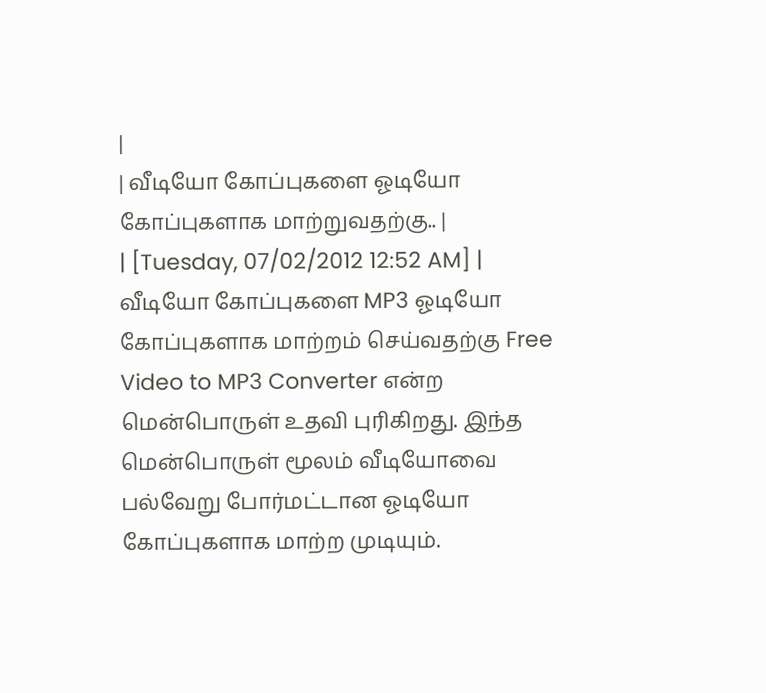|
| வீடியோ கோப்புகளை ஓடியோ கோப்புகளாக மாற்றுவதற்கு.. |
| [Tuesday, 07/02/2012 12:52 AM] |
வீடியோ கோப்புகளை MP3 ஓடியோ கோப்புகளாக மாற்றம் செய்வதற்கு Free Video to MP3 Converter என்ற மென்பொருள் உதவி புரிகிறது. இந்த மென்பொருள் மூலம் வீடியோவை பல்வேறு போர்மட்டான ஓடியோ கோப்புகளாக மாற்ற முடியும்.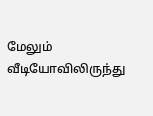மேலும் வீடியோவிலிருந்து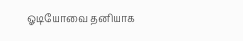ஓடியோவை தனியாக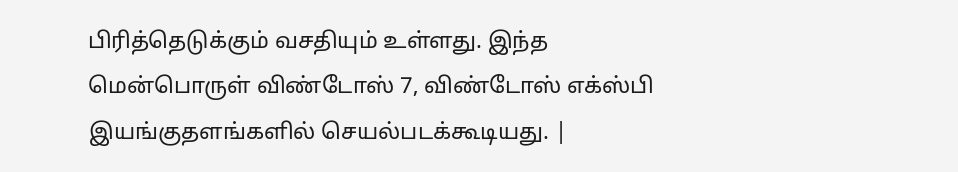பிரித்தெடுக்கும் வசதியும் உள்ளது. இந்த மென்பொருள் விண்டோஸ் 7, விண்டோஸ் எக்ஸ்பி இயங்குதளங்களில் செயல்படக்கூடியது. |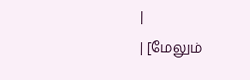|
| [மேலும்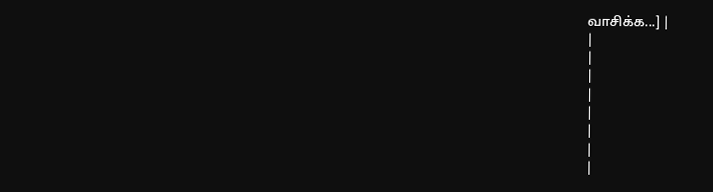வாசிக்க...] |
|
|
|
|
|
|
|
|